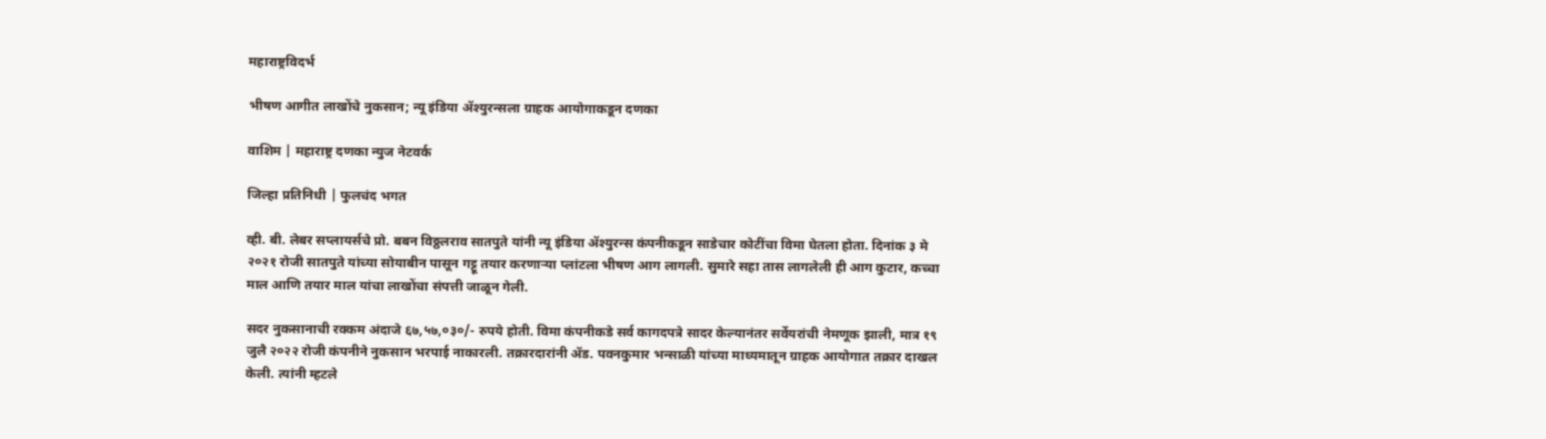महाराष्ट्रविदर्भ

भीषण आगीत लाखोंचे नुकसान; न्यू इंडिया ॲश्युरन्सला ग्राहक आयोगाकडून दणका

वाशिम | महाराष्ट्र दणका न्युज नेटवर्क

जिल्हा प्रतिनिधी | फुलचंद भगत

व्ही. बी. लेबर सप्लायर्सचे प्रो. बबन विठ्ठलराव सातपुते यांनी न्यू इंडिया ॲश्युरन्स कंपनीकडून साडेचार कोटींचा विमा घेतला होता. दिनांक ३ मे २०२१ रोजी सातपुते यांच्या सोयाबीन पासून गट्टू तयार करणाऱ्या प्लांटला भीषण आग लागली. सुमारे सहा तास लागलेली ही आग कुटार, कच्चा माल आणि तयार माल यांचा लाखोंचा संपत्ती जाळून गेली.

सदर नुकसानाची रक्कम अंदाजे ६७,५७,०३०/- रुपये होती. विमा कंपनीकडे सर्व कागदपत्रे सादर केल्यानंतर सर्वेयरांची नेमणूक झाली, मात्र १९ जुलै २०२२ रोजी कंपनीने नुकसान भरपाई नाकारली. तक्रारदारांनी ॲड. पवनकुमार भन्साळी यांच्या माध्यमातून ग्राहक आयोगात तक्रार दाखल केली. त्यांनी म्हटले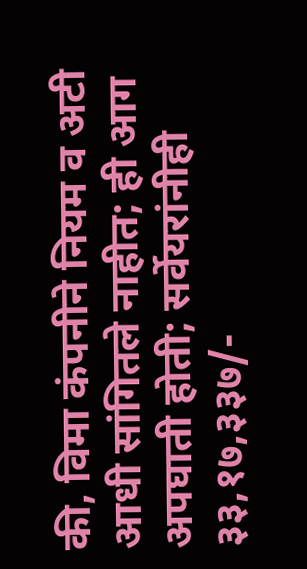की, विमा कंपनीने नियम व अटी आधी सांगितले नाहीत; ही आग अपघाती होती; सर्वेयरांनीही ३३,१७,३३७/-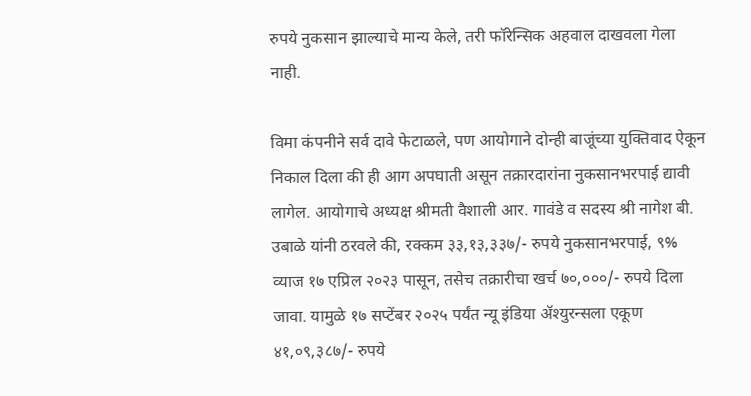रुपये नुकसान झाल्याचे मान्य केले, तरी फॉरेन्सिक अहवाल दाखवला गेला नाही.

विमा कंपनीने सर्व दावे फेटाळले, पण आयोगाने दोन्ही बाजूंच्या युक्तिवाद ऐकून निकाल दिला की ही आग अपघाती असून तक्रारदारांना नुकसानभरपाई द्यावी लागेल. आयोगाचे अध्यक्ष श्रीमती वैशाली आर. गावंडे व सदस्य श्री नागेश बी. उबाळे यांनी ठरवले की, रक्कम ३३,१३,३३७/- रुपये नुकसानभरपाई, ९% व्याज १७ एप्रिल २०२३ पासून, तसेच तक्रारीचा खर्च ७०,०००/- रुपये दिला जावा. यामुळे १७ सप्टेंबर २०२५ पर्यंत न्यू इंडिया ॲश्युरन्सला एकूण ४१,०९,३८७/- रुपये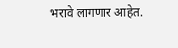भरावे लागणार आहेत.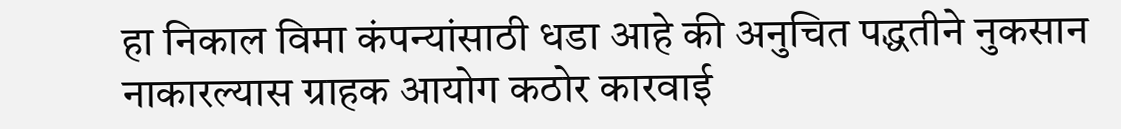हा निकाल विमा कंपन्यांसाठी धडा आहे की अनुचित पद्धतीने नुकसान नाकारल्यास ग्राहक आयोग कठोर कारवाई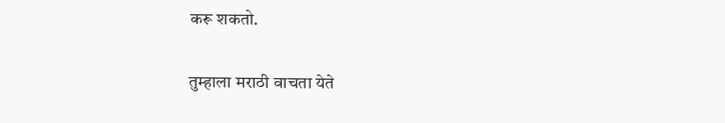करू शकतो.

तुम्हाला मराठी वाचता येते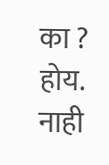का ? होय. नाही